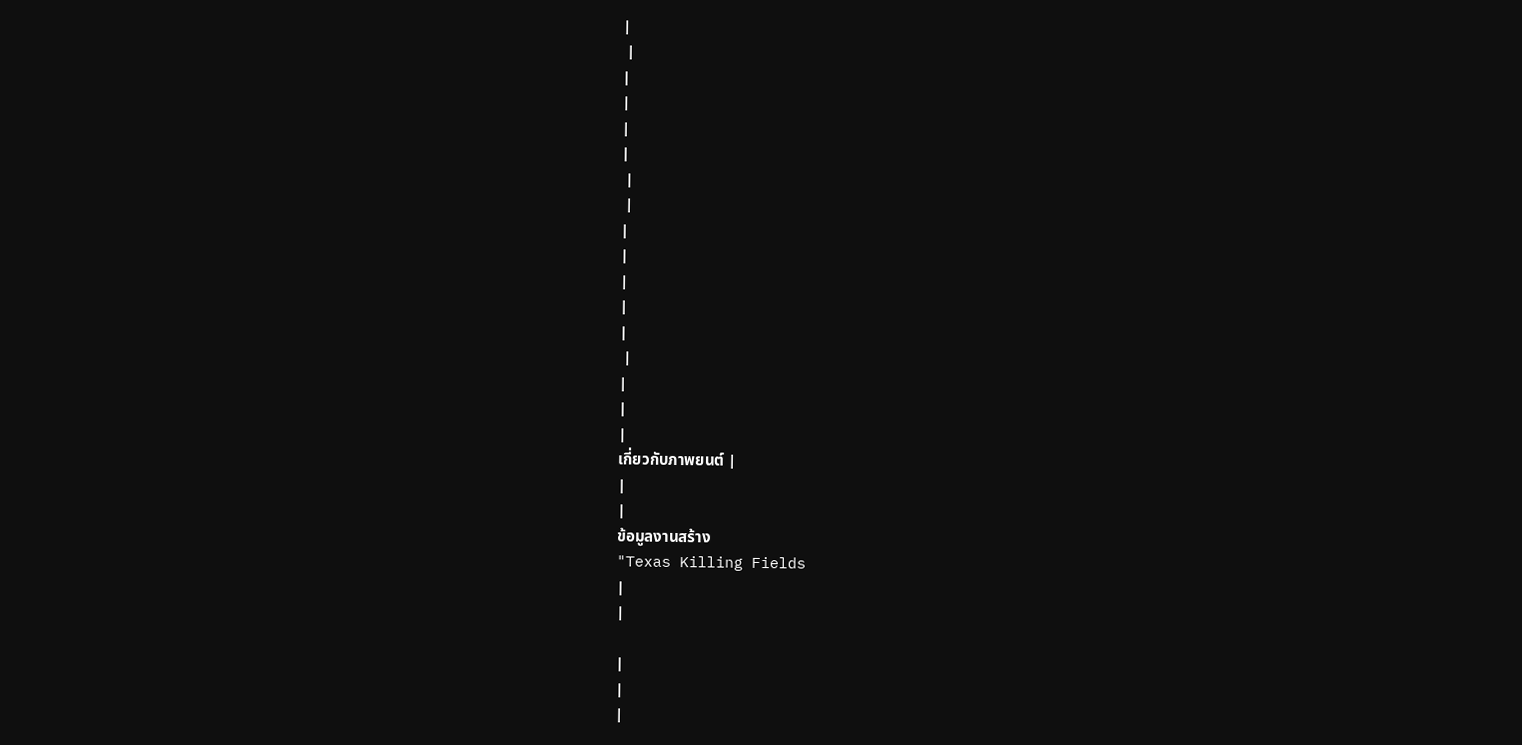|
 |
|
|
|
|
 |
 |
|
|
|
|
|
 |
|
|
|
เกี่ยวกับภาพยนต์ |
|
|
ข้อมูลงานสร้าง
"Texas Killing Fields
|
|

|
|
|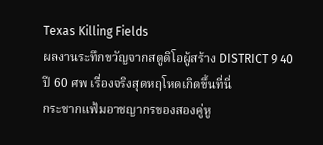Texas Killing Fields
ผลงานระทึกขวัญจากสตูดิโอผู้สร้าง DISTRICT 9 40
ปี 60 ศพ เรื่องจริงสุดหฤโหดเกิดขึ้นที่นี่
กระชากแฟ้มอาชญากรของสองคู่หู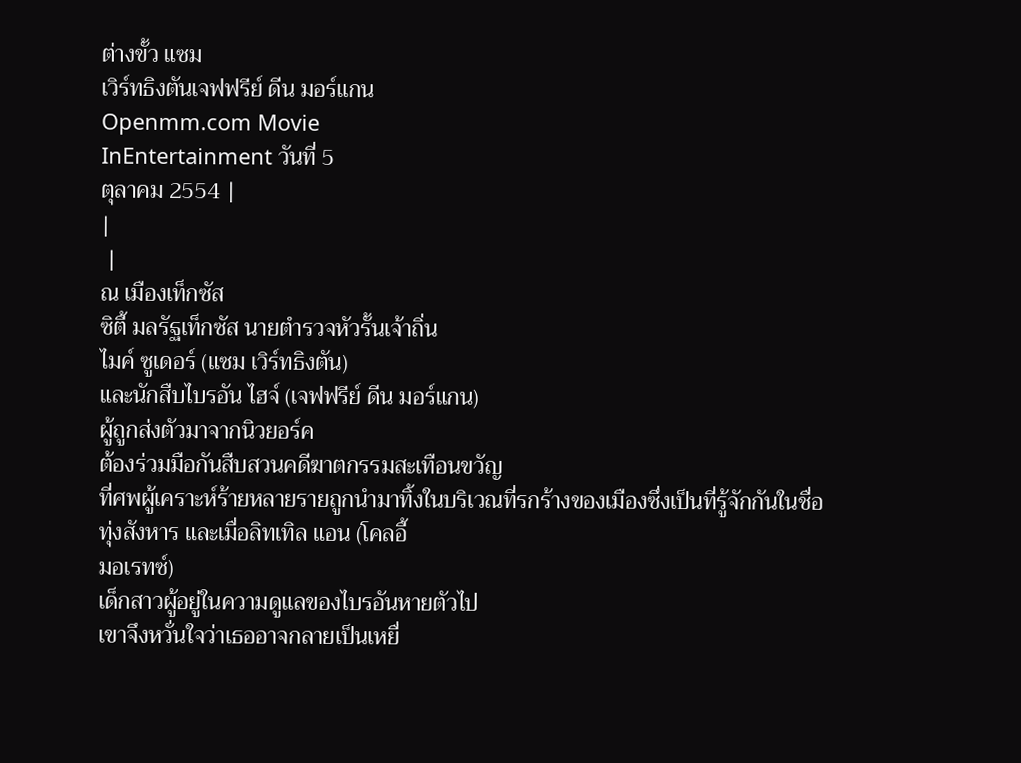ต่างขั้ว แซม
เวิร์ทธิงตันเจฟฟรีย์ ดีน มอร์แกน
Openmm.com Movie
InEntertainment วันที่ 5
ตุลาคม 2554 |
|
 |
ณ เมืองเท็กซัส
ซิตี้ มลรัฐเท็กซัส นายตำรวจหัวรั้นเจ้าถิ่น
ไมค์ ซูเดอร์ (แซม เวิร์ทธิงตัน)
และนักสืบไบรอัน ไฮจ์ (เจฟฟรีย์ ดีน มอร์แกน)
ผู้ถูกส่งตัวมาจากนิวยอร์ค
ต้องร่วมมือกันสืบสวนคดีฆาตกรรมสะเทือนขวัญ
ที่ศพผู้เคราะห์ร้ายหลายรายถูกนำมาทิ้งในบริเวณที่รกร้างของเมืองซึ่งเป็นที่รู้จักกันในชื่อ
ทุ่งสังหาร และเมื่อลิทเทิล แอน (โคลอี้
มอเรทซ์)
เด็กสาวผู้อยู่ในความดูแลของไบรอันหายตัวไป
เขาจึงหวั่นใจว่าเธออาจกลายเป็นเหยื่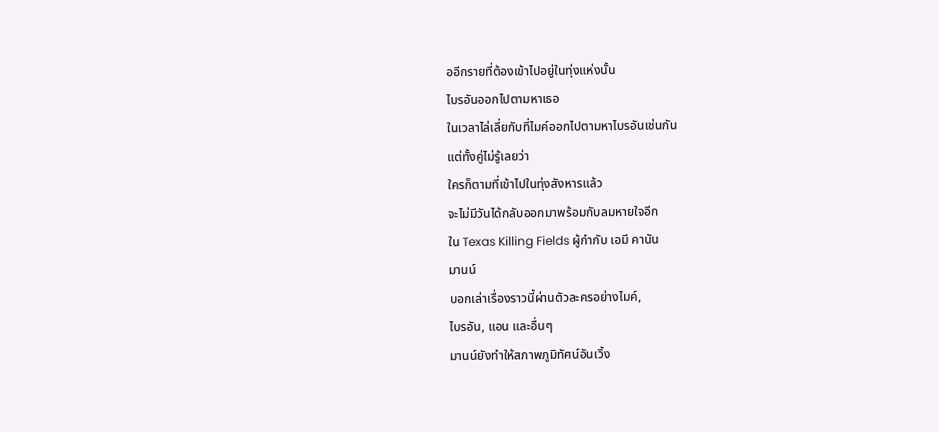ออีกรายที่ต้องเข้าไปอยู่ในทุ่งแห่งนั้น
ไบรอันออกไปตามหาเธอ
ในเวลาไล่เลี่ยกับที่ไมค์ออกไปตามหาไบรอันเช่นกัน
แต่ทั้งคู่ไม่รู้เลยว่า
ใครก็ตามที่เข้าไปในทุ่งสังหารแล้ว
จะไม่มีวันได้กลับออกมาพร้อมกับลมหายใจอีก
ใน Texas Killing Fields ผู้กำกับ เอมี คานัน
มานน์
บอกเล่าเรื่องราวนี้ผ่านตัวละครอย่างไมค์,
ไบรอัน, แอน และอื่นๆ
มานน์ยังทำให้สภาพภูมิทัศน์อันเวิ้ง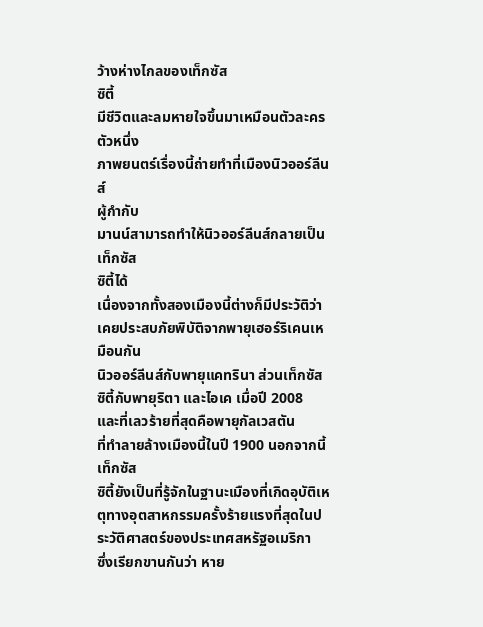ว้างห่างไกลของเท็กซัส
ซิตี้
มีชีวิตและลมหายใจขึ้นมาเหมือนตัวละครตัวหนึ่ง
ภาพยนตร์เรื่องนี้ถ่ายทำที่เมืองนิวออร์ลีนส์
ผู้กำกับ
มานน์สามารถทำให้นิวออร์ลีนส์กลายเป็นเท็กซัส
ซิตี้ได้
เนื่องจากทั้งสองเมืองนี้ต่างก็มีประวัติว่าเคยประสบภัยพิบัติจากพายุเฮอร์ริเคนเหมือนกัน
นิวออร์ลีนส์กับพายุแคทรินา ส่วนเท็กซัส
ซิตี้กับพายุริตา และไอเค เมื่อปี 2008
และที่เลวร้ายที่สุดคือพายุกัลเวสตัน
ที่ทำลายล้างเมืองนี้ในปี 1900 นอกจากนี้
เท็กซัส
ซิตี้ยังเป็นที่รู้จักในฐานะเมืองที่เกิดอุบัติเหตุทางอุตสาหกรรมครั้งร้ายแรงที่สุดในประวัติศาสตร์ของประเทศสหรัฐอเมริกา
ซึ่งเรียกขานกันว่า หาย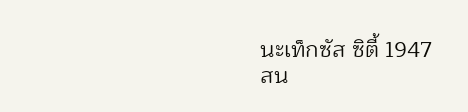นะเท็กซัส ซิตี้ 1947
สน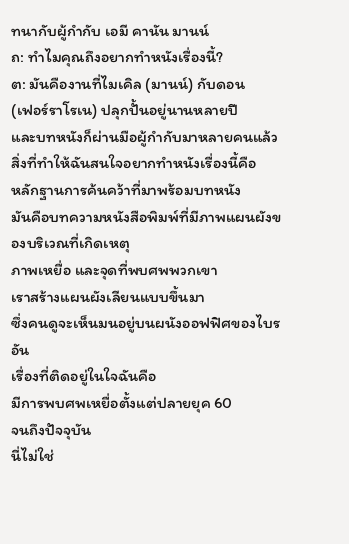ทนากับผู้กำกับ เอมี คานัน มานน์
ถ: ทำไมคุณถึงอยากทำหนังเรื่องนี้?
ต: มันคืองานที่ไมเคิล (มานน์) กับดอน
(เฟอร์ราโรเน) ปลุกปั้นอยู่นานหลายปี
และบทหนังก็ผ่านมือผู้กำกับมาหลายคนแล้ว
สิ่งที่ทำให้ฉันสนใจอยากทำหนังเรื่องนี้คือ
หลักฐานการค้นคว้าที่มาพร้อมบทหนัง
มันคือบทความหนังสือพิมพ์ที่มีภาพแผนผังของบริเวณที่เกิดเหตุ
ภาพเหยื่อ และจุดที่พบศพพวกเขา
เราสร้างแผนผังเลียนแบบขึ้นมา
ซึ่งคนดูจะเห็นมนอยู่บนผนังออฟฟิศของไบรอัน
เรื่องที่ติดอยู่ในใจฉันคือ
มีการพบศพเหยื่อตั้งแต่ปลายยุค 60
จนถึงปัจจุบัน
นี่ไม่ใช่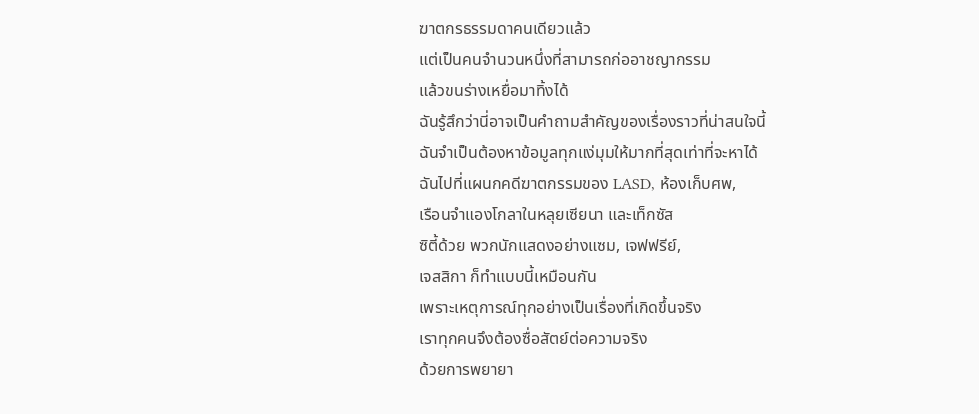ฆาตกรธรรมดาคนเดียวแล้ว
แต่เป็นคนจำนวนหนึ่งที่สามารถก่ออาชญากรรม
แล้วขนร่างเหยื่อมาทิ้งได้
ฉันรู้สึกว่านี่อาจเป็นคำถามสำคัญของเรื่องราวที่น่าสนใจนี้
ฉันจำเป็นต้องหาข้อมูลทุกแง่มุมให้มากที่สุดเท่าที่จะหาได้
ฉันไปที่แผนกคดีฆาตกรรมของ LASD, ห้องเก็บศพ,
เรือนจำแองโกลาในหลุยเซียนา และเท็กซัส
ซิตี้ด้วย พวกนักแสดงอย่างแซม, เจฟฟรีย์,
เจสสิกา ก็ทำแบบนี้เหมือนกัน
เพราะเหตุการณ์ทุกอย่างเป็นเรื่องที่เกิดขึ้นจริง
เราทุกคนจึงต้องซื่อสัตย์ต่อความจริง
ด้วยการพยายา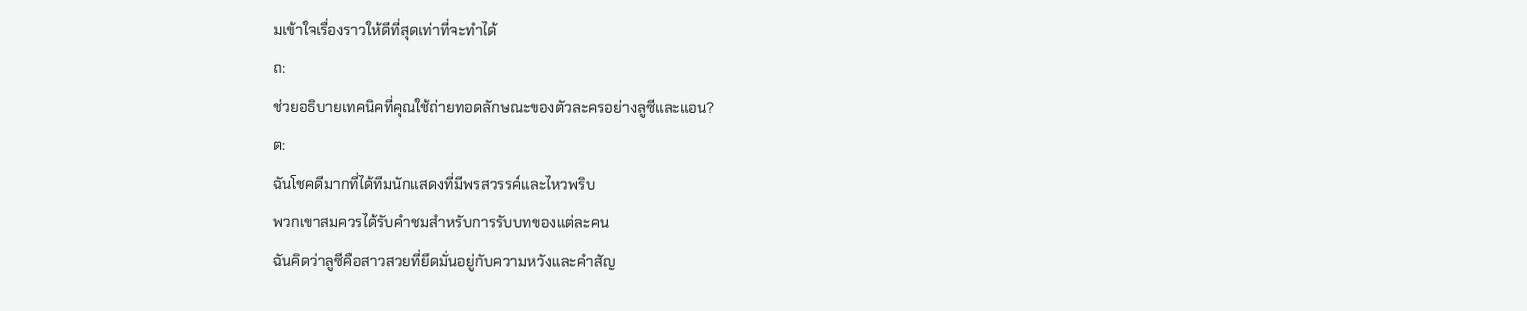มเข้าใจเรื่องราวให้ดีที่สุดเท่าที่จะทำได้
ถ:
ช่วยอธิบายเทคนิคที่คุณใช้ถ่ายทอดลักษณะของตัวละครอย่างลูซีและแอน?
ต:
ฉันโชคดีมากที่ได้ทีมนักแสดงที่มีพรสวรรค์และไหวพริบ
พวกเขาสมควรได้รับคำชมสำหรับการรับบทของแต่ละคน
ฉันคิดว่าลูซีคือสาวสวยที่ยึดมั่นอยู่กับความหวังและคำสัญ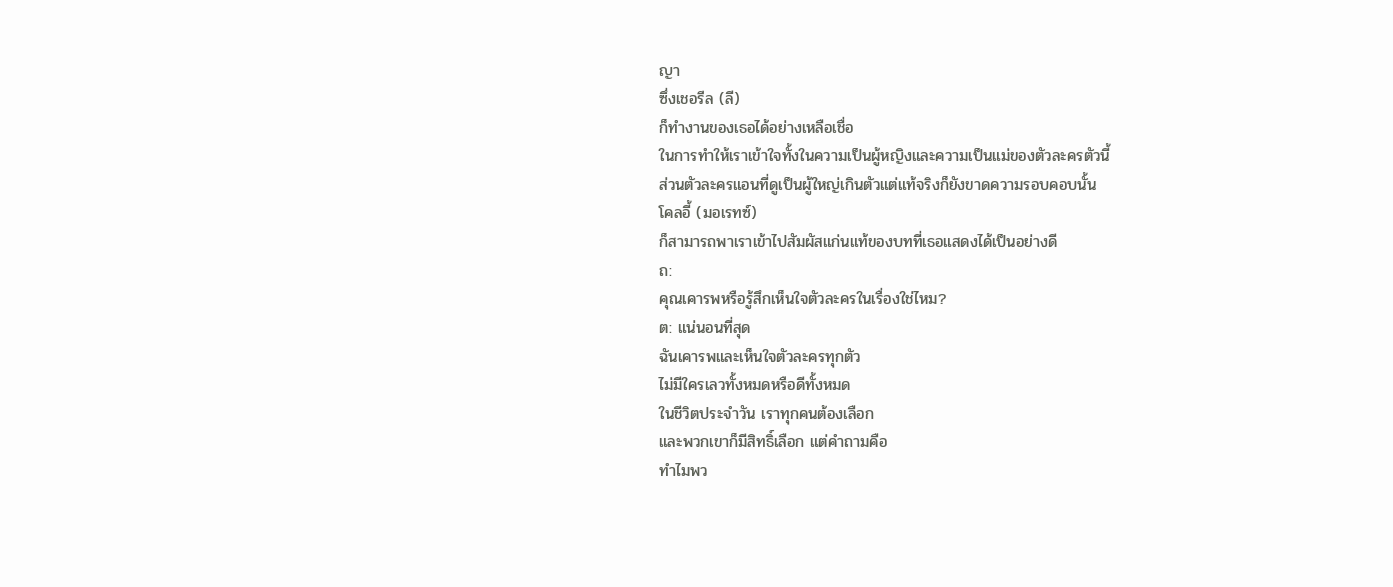ญา
ซึ่งเชอรีล (ลี)
ก็ทำงานของเธอได้อย่างเหลือเชื่อ
ในการทำให้เราเข้าใจทั้งในความเป็นผู้หญิงและความเป็นแม่ของตัวละครตัวนี้
ส่วนตัวละครแอนที่ดูเป็นผู้ใหญ่เกินตัวแต่แท้จริงก็ยังขาดความรอบคอบนั้น
โคลอี้ (มอเรทซ์)
ก็สามารถพาเราเข้าไปสัมผัสแก่นแท้ของบทที่เธอแสดงได้เป็นอย่างดี
ถ:
คุณเคารพหรือรู้สึกเห็นใจตัวละครในเรื่องใช่ไหม?
ต: แน่นอนที่สุด
ฉันเคารพและเห็นใจตัวละครทุกตัว
ไม่มีใครเลวทั้งหมดหรือดีทั้งหมด
ในชีวิตประจำวัน เราทุกคนต้องเลือก
และพวกเขาก็มีสิทธิ์เลือก แต่คำถามคือ
ทำไมพว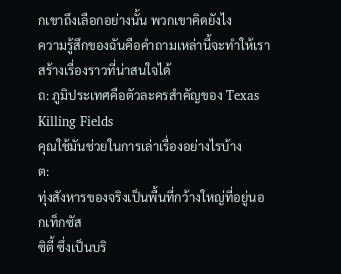กเขาถึงเลือกอย่างนั้น พวกเขาคิดยังไง
ความรู้สึกของฉันคือคำถามเหล่านี้จะทำให้เราสร้างเรื่องราวที่น่าสนใจได้
ถ: ภูมิประเทศคือตัวละครสำคัญของ Texas
Killing Fields
คุณใช้มันช่วยในการเล่าเรื่องอย่างไรบ้าง
ต:
ทุ่งสังหารของจริงเป็นพื้นที่กว้างใหญ่ที่อยู่นอกเท็กซัส
ซิตี้ ซึ่งเป็นบริ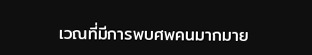เวณที่มีการพบศพคนมากมาย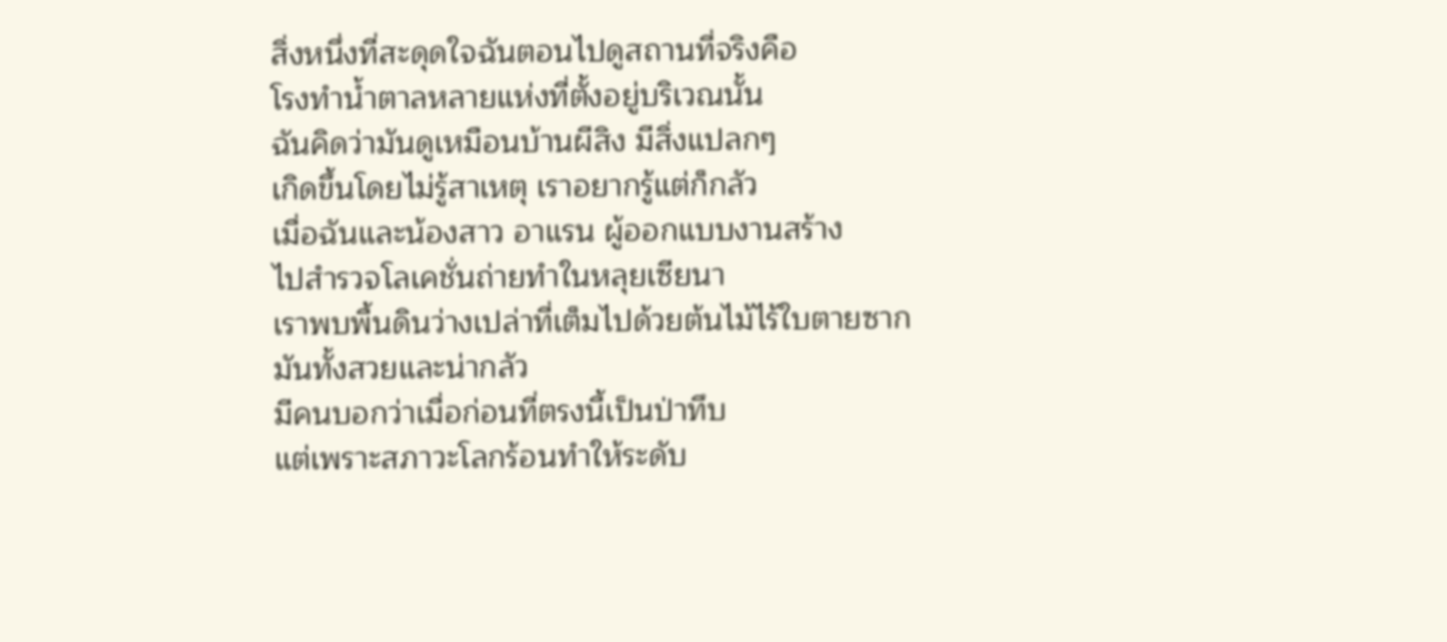สิ่งหนึ่งที่สะดุดใจฉันตอนไปดูสถานที่จริงคือ
โรงทำน้ำตาลหลายแห่งที่ตั้งอยู่บริเวณนั้น
ฉันคิดว่ามันดูเหมือนบ้านผีสิง มีสิ่งแปลกๆ
เกิดขึ้นโดยไม่รู้สาเหตุ เราอยากรู้แต่ก็กลัว
เมื่อฉันและน้องสาว อาแรน ผู้ออกแบบงานสร้าง
ไปสำรวจโลเคชั่นถ่ายทำในหลุยเซียนา
เราพบพื้นดินว่างเปล่าที่เต็มไปด้วยต้นไม้ไร้ใบตายซาก
มันทั้งสวยและน่ากลัว
มีคนบอกว่าเมื่อก่อนที่ตรงนี้เป็นป่าทึบ
แต่เพราะสภาวะโลกร้อนทำให้ระดับ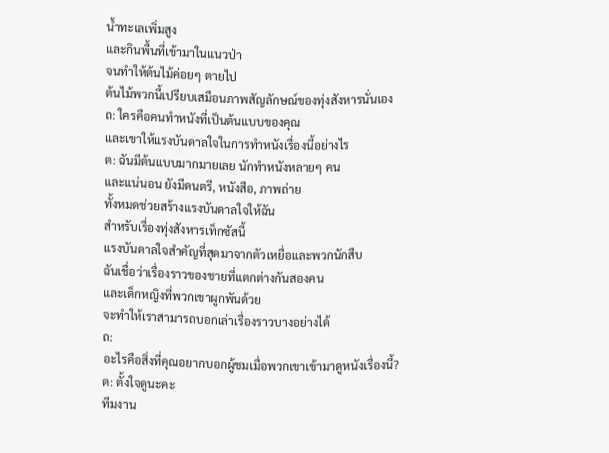น้ำทะเลเพิ่มสูง
และกินพื้นที่เข้ามาในแนวป่า
จนทำให้ต้นไม้ค่อยๆ ตายไป
ต้นไม้พวกนี้เปรียบเสมือนภาพสัญลักษณ์ของทุ่งสังหารนั่นเอง
ถ: ใครคือคนทำหนังที่เป็นต้นแบบของคุณ
และเขาให้แรงบันดาลใจในการทำหนังเรื่องนี้อย่างไร
ต: ฉันมีต้นแบบมากมายเลย นักทำหนังหลายๆ คน
และแน่นอน ยังมีดนตรี, หนังสือ, ภาพถ่าย
ทั้งหมดช่วยสร้างแรงบันดาลใจให้ฉัน
สำหรับเรื่องทุ่งสังหารเท็กซัสนี้
แรงบันดาลใจสำคัญที่สุดมาจากตัวเหยื่อและพวกนักสืบ
ฉันเชื่อว่าเรื่องราวของชายที่แตกต่างกันสองคน
และเด็กหญิงที่พวกเขาผูกพันด้วย
จะทำให้เราสามารถบอกเล่าเรื่องราวบางอย่างได้
ถ:
อะไรคือสิ่งที่คุณอยากบอกผู้ชมเมื่อพวกเขาเข้ามาดูหนังเรื่องนี้?
ต: ตั้งใจดูนะคะ
ทีมงาน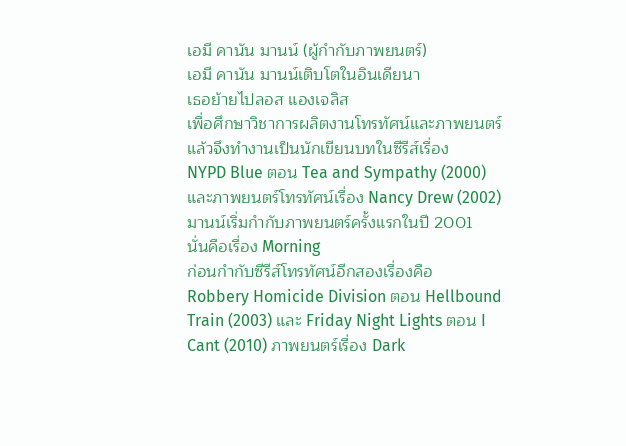เอมี คานัน มานน์ (ผู้กำกับภาพยนตร์)
เอมี คานัน มานน์เติบโตในอินเดียนา
เธอย้ายไปลอส แองเจลิส
เพื่อศึกษาวิชาการผลิตงานโทรทัศน์และภาพยนตร์
แล้วจึงทำงานเป็นนักเขียนบทในซีรีส์เรื่อง
NYPD Blue ตอน Tea and Sympathy (2000)
และภาพยนตร์โทรทัศน์เรื่อง Nancy Drew (2002)
มานน์เริ่มกำกับภาพยนตร์ครั้งแรกในปี 2001
นั่นคือเรื่อง Morning
ก่อนกำกับซีรีส์โทรทัศน์อีกสองเรื่องคือ
Robbery Homicide Division ตอน Hellbound
Train (2003) และ Friday Night Lights ตอน I
Cant (2010) ภาพยนตร์เรื่อง Dark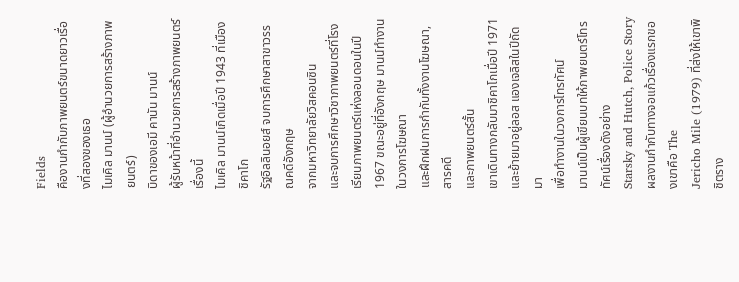Fields
คืองานกำกับภาพยนตร์ขนาดยาวเรื่องที่สองของเธอ
ไมเคิล มานน์ (ผู้อำนวยการสร้างภาพยนตร์)
บิดาของเอมี คานัน มานน์
ผู้รับหน้าที่อำนวยการสร้างภาพยนตร์เรื่องนี้
ไมเคิล มานน์เกิดเมื่อปี 1943 ที่เมืองชิคาโก
รัฐอิลลินอยส์ จบการศึกษาสาขาวรรณคดีอังกฤษ
จากมหาวิทยาลัยวิสคอนซิน
และจบการศึกษาวิชาภาพยนตร์ที่โรงเรียนภาพยนตร์แห่งลอนดอนในปี
1967 ขณะอยู่ที่อังกฤษ มานน์ทำงานในวงการโฆษณา
และฝึกฝนการกำกับทั้งงานโฆษณา, สารคดี
และภาพยนตร์สั้น
เขาเดินทางกลับมาชิคาโกเมื่อปี 1971
และย้ายมาอยู่ลอส แองเจลิสในปีถัดมา
เพื่อทำงานในวงการโทรทัศน์
มานน์เป็นผู้เขียนบทให้ภาพยนตร์โทรทัศน์เรื่องดังอย่าง
Starsky and Hutch, Police Story
ผลงานกำกับทางจอแก้วเรื่องแรกของเขาคือ The
Jericho Mile (1979) ที่ส่งให้เขาพิชิตราง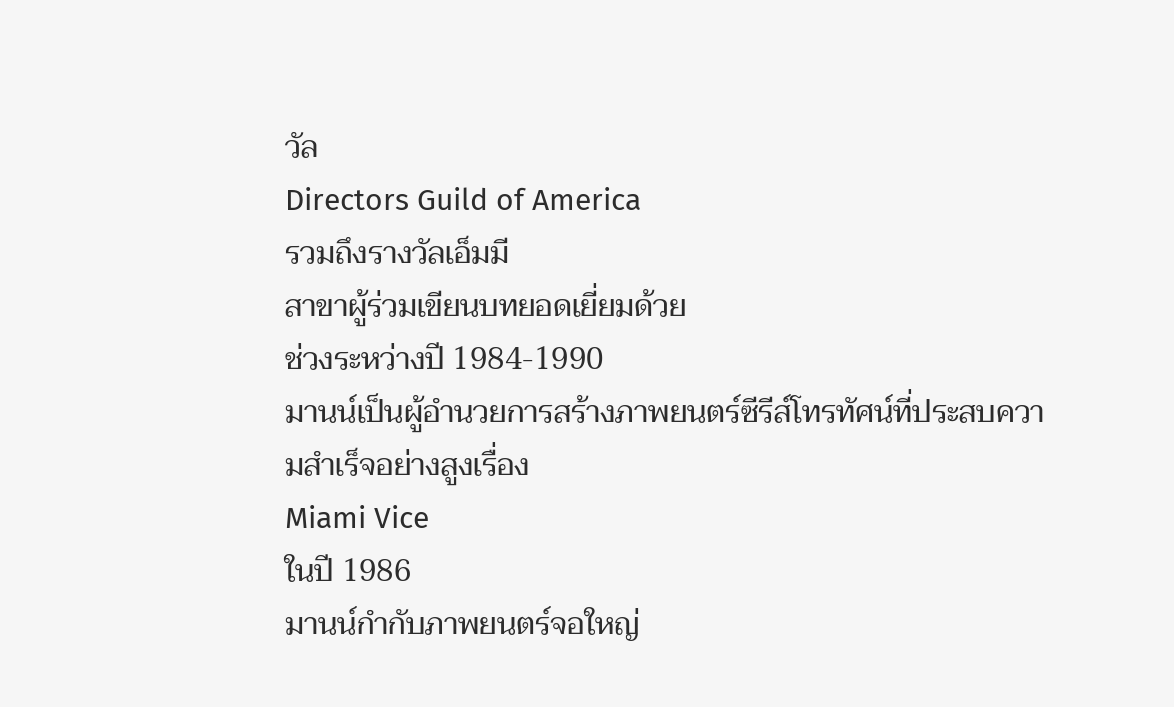วัล
Directors Guild of America
รวมถึงรางวัลเอ็มมี
สาขาผู้ร่วมเขียนบทยอดเยี่ยมด้วย
ช่วงระหว่างปี 1984-1990
มานน์เป็นผู้อำนวยการสร้างภาพยนตร์ซีรีส์โทรทัศน์ที่ประสบความสำเร็จอย่างสูงเรื่อง
Miami Vice
ในปี 1986
มานน์กำกับภาพยนตร์จอใหญ่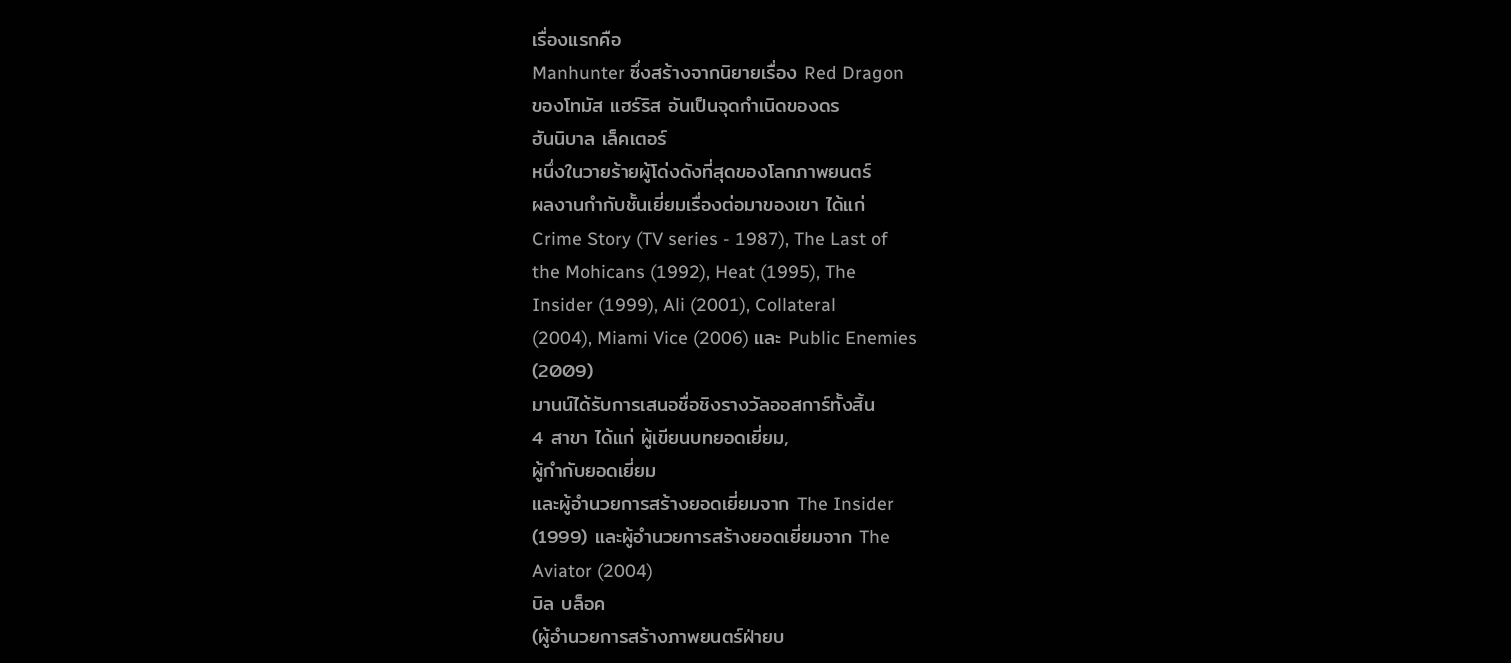เรื่องแรกคือ
Manhunter ซึ่งสร้างจากนิยายเรื่อง Red Dragon
ของโทมัส แฮร์ริส อันเป็นจุดกำเนิดของดร
ฮันนิบาล เล็คเตอร์
หนึ่งในวายร้ายผู้โด่งดังที่สุดของโลกภาพยนตร์
ผลงานกำกับชั้นเยี่ยมเรื่องต่อมาของเขา ได้แก่
Crime Story (TV series - 1987), The Last of
the Mohicans (1992), Heat (1995), The
Insider (1999), Ali (2001), Collateral
(2004), Miami Vice (2006) และ Public Enemies
(2009)
มานน์ได้รับการเสนอชื่อชิงรางวัลออสการ์ทั้งสิ้น
4 สาขา ได้แก่ ผู้เขียนบทยอดเยี่ยม,
ผู้กำกับยอดเยี่ยม
และผู้อำนวยการสร้างยอดเยี่ยมจาก The Insider
(1999) และผู้อำนวยการสร้างยอดเยี่ยมจาก The
Aviator (2004)
บิล บล็อค
(ผู้อำนวยการสร้างภาพยนตร์ฝ่ายบ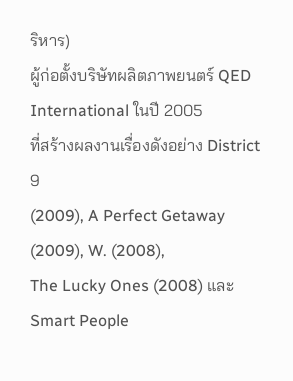ริหาร)
ผู้ก่อตั้งบริษัทผลิตภาพยนตร์ QED
International ในปี 2005
ที่สร้างผลงานเรื่องดังอย่าง District 9
(2009), A Perfect Getaway (2009), W. (2008),
The Lucky Ones (2008) และ Smart People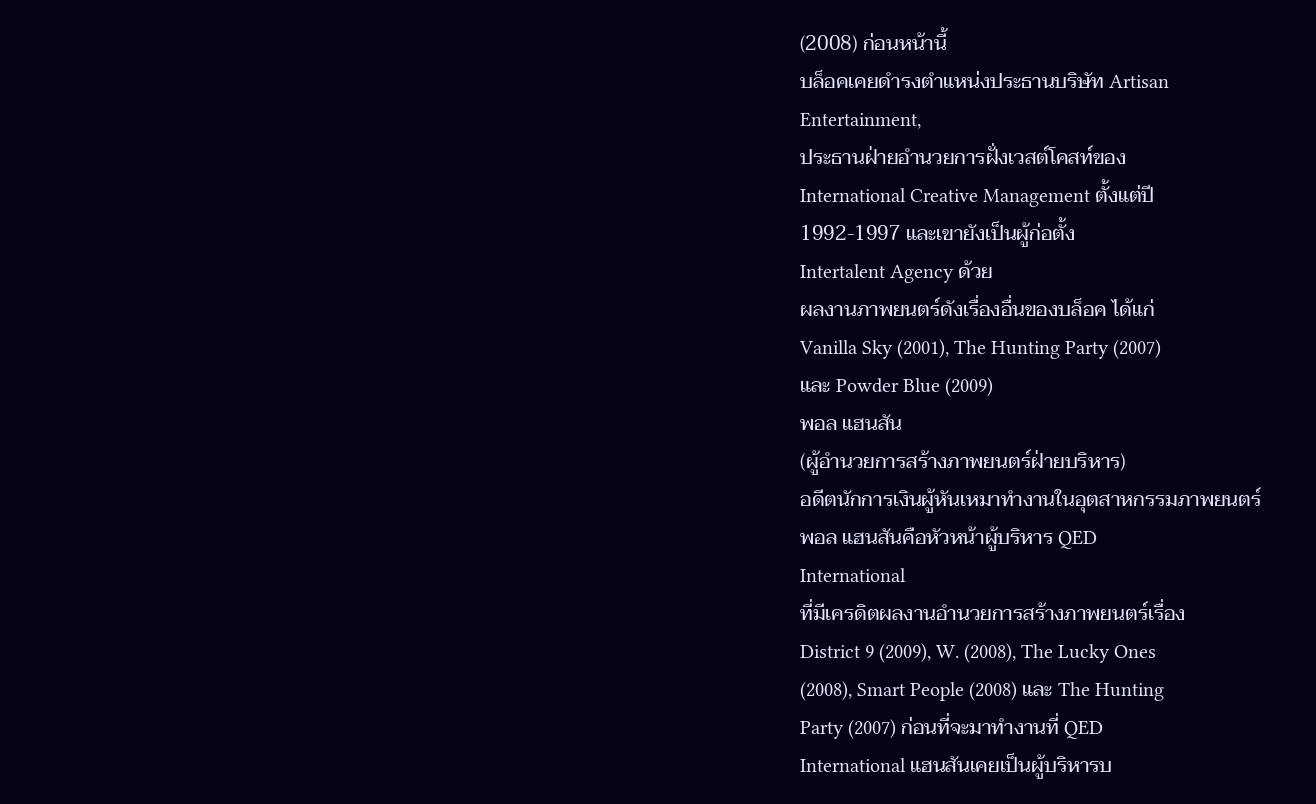(2008) ก่อนหน้านี้
บล็อคเคยดำรงตำแหน่งประธานบริษัท Artisan
Entertainment,
ประธานฝ่ายอำนวยการฝั่งเวสต์โคสท์ของ
International Creative Management ตั้งแต่ปี
1992-1997 และเขายังเป็นผู้ก่อตั้ง
Intertalent Agency ด้วย
ผลงานภาพยนตร์ดังเรื่องอื่นของบล็อค ได้แก่
Vanilla Sky (2001), The Hunting Party (2007)
และ Powder Blue (2009)
พอล แฮนสัน
(ผู้อำนวยการสร้างภาพยนตร์ฝ่ายบริหาร)
อดีตนักการเงินผู้หันเหมาทำงานในอุตสาหกรรมภาพยนตร์
พอล แฮนสันคือหัวหน้าผู้บริหาร QED
International
ที่มีเครดิตผลงานอำนวยการสร้างภาพยนตร์เรื่อง
District 9 (2009), W. (2008), The Lucky Ones
(2008), Smart People (2008) และ The Hunting
Party (2007) ก่อนที่จะมาทำงานที่ QED
International แฮนสันเคยเป็นผู้บริหารบ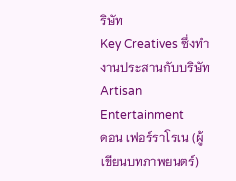ริษัท
Key Creatives ซึ่งทำงานประสานกับบริษัท
Artisan Entertainment
ดอน เฟอร์ราโรเน (ผู้เขียนบทภาพยนตร์)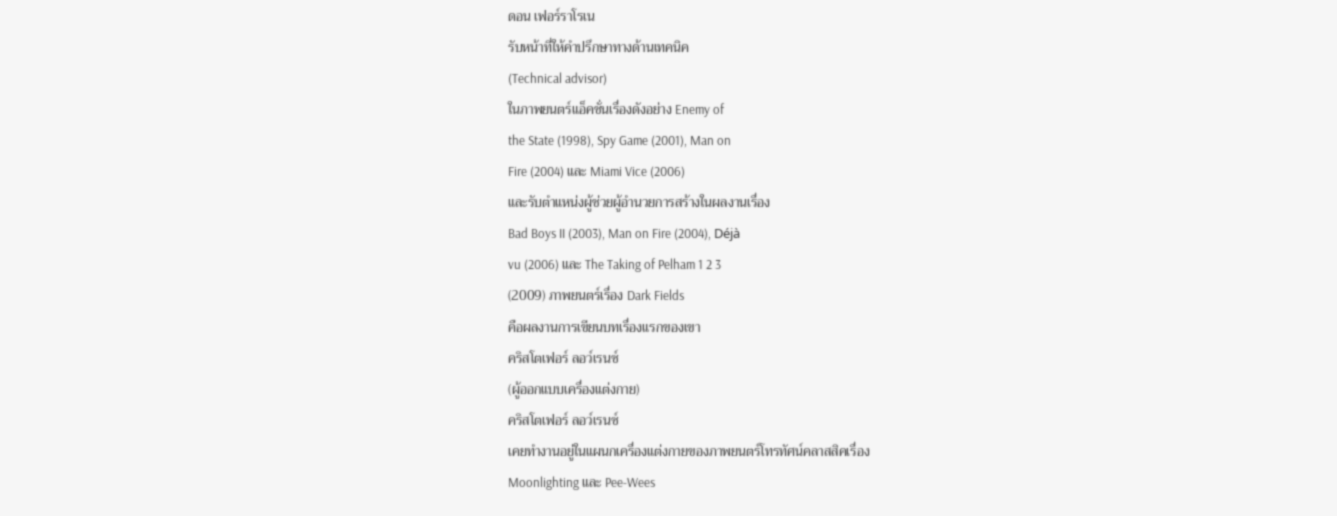ดอน เฟอร์ราโรเน
รับหน้าที่ให้คำปรึกษาทางด้านเทคนิค
(Technical advisor)
ในภาพยนตร์แอ็คชั่นเรื่องดังอย่าง Enemy of
the State (1998), Spy Game (2001), Man on
Fire (2004) และ Miami Vice (2006)
และรับตำแหน่งผู้ช่วยผู้อำนวยการสร้างในผลงานเรื่อง
Bad Boys II (2003), Man on Fire (2004), Déjà
vu (2006) และ The Taking of Pelham 1 2 3
(2009) ภาพยนตร์เรื่อง Dark Fields
คือผลงานการเขียนบทเรื่องแรกของเขา
คริสโตเฟอร์ ลอว์เรนซ์
(ผู้ออกแบบเครื่องแต่งกาย)
คริสโตเฟอร์ ลอว์เรนซ์
เคยทำงานอยู่ในแผนกเครื่องแต่งกายของภาพยนตร์โทรทัศน์คลาสสิคเรื่อง
Moonlighting และ Pee-Wees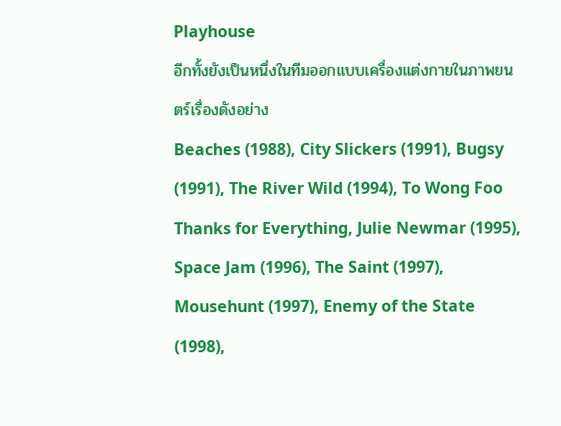Playhouse
อีกทั้งยังเป็นหนึ่งในทีมออกแบบเครื่องแต่งกายในภาพยนตร์เรื่องดังอย่าง
Beaches (1988), City Slickers (1991), Bugsy
(1991), The River Wild (1994), To Wong Foo
Thanks for Everything, Julie Newmar (1995),
Space Jam (1996), The Saint (1997),
Mousehunt (1997), Enemy of the State (1998),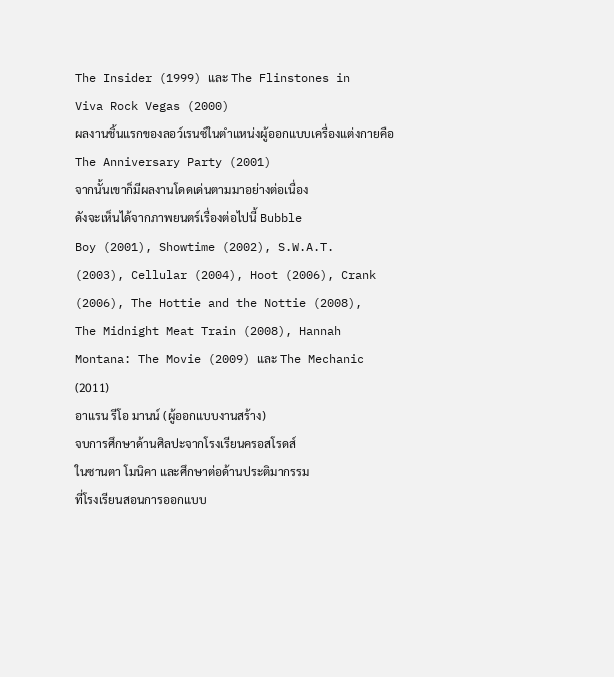The Insider (1999) และ The Flinstones in
Viva Rock Vegas (2000)
ผลงานชิ้นแรกของลอว์เรนซ์ในตำแหน่งผู้ออกแบบเครื่องแต่งกายคือ
The Anniversary Party (2001)
จากนั้นเขาก็มีผลงานโดดเด่นตามมาอย่างต่อเนื่อง
ดังจะเห็นได้จากภาพยนตร์เรื่องต่อไปนี้ Bubble
Boy (2001), Showtime (2002), S.W.A.T.
(2003), Cellular (2004), Hoot (2006), Crank
(2006), The Hottie and the Nottie (2008),
The Midnight Meat Train (2008), Hannah
Montana: The Movie (2009) และ The Mechanic
(2011)
อาแรน รีโอ มานน์ (ผู้ออกแบบงานสร้าง)
จบการศึกษาด้านศิลปะจากโรงเรียนครอสโรดส์
ในซานตา โมนิคา และศึกษาต่อด้านประติมากรรม
ที่โรงเรียนสอนการออกแบบ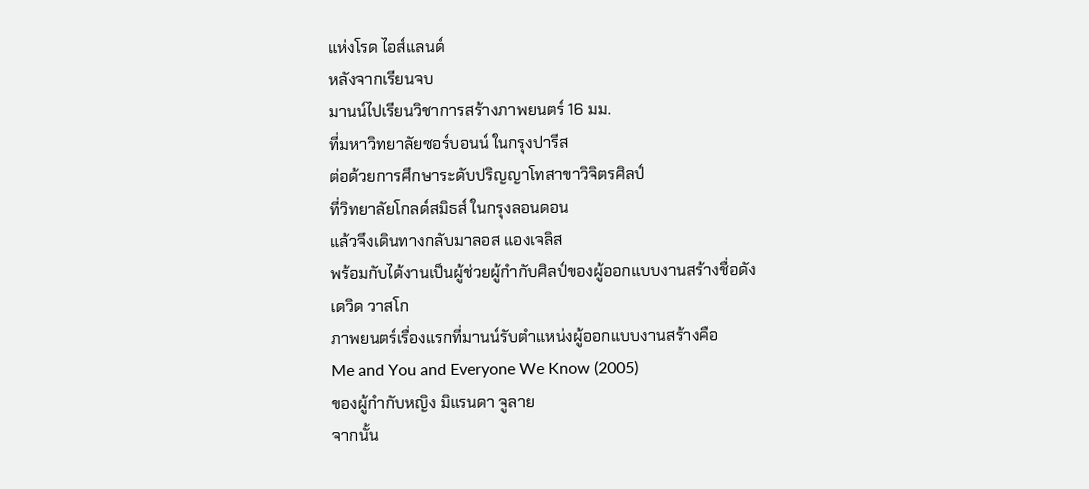แห่งโรด ไอส์แลนด์
หลังจากเรียนจบ
มานน์ไปเรียนวิชาการสร้างภาพยนตร์ 16 มม.
ที่มหาวิทยาลัยซอร์บอนน์ ในกรุงปารีส
ต่อด้วยการศึกษาระดับปริญญาโทสาขาวิจิตรศิลป์
ที่วิทยาลัยโกลด์สมิธส์ ในกรุงลอนดอน
แล้วจึงเดินทางกลับมาลอส แองเจลิส
พร้อมกับได้งานเป็นผู้ช่วยผู้กำกับศิลป์ของผู้ออกแบบงานสร้างชื่อดัง
เดวิด วาสโก
ภาพยนตร์เรื่องแรกที่มานน์รับตำแหน่งผู้ออกแบบงานสร้างคือ
Me and You and Everyone We Know (2005)
ของผู้กำกับหญิง มิแรนดา จูลาย
จากนั้น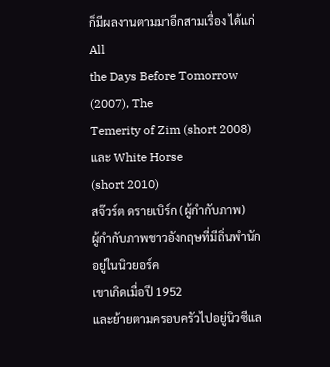ก็มีผลงานตามมาอีกสามเรื่อง ได้แก่ All
the Days Before Tomorrow (2007), The
Temerity of Zim (short 2008) และ White Horse
(short 2010)
สจ๊วร์ต ดรายเบิร์ก (ผู้กำกับภาพ)
ผู้กำกับภาพชาวอังกฤษที่มีถิ่นพำนักอยู่ในนิวยอร์ค
เขาเกิดเมื่อปี 1952
และย้ายตามครอบครัวไปอยู่นิวซีแล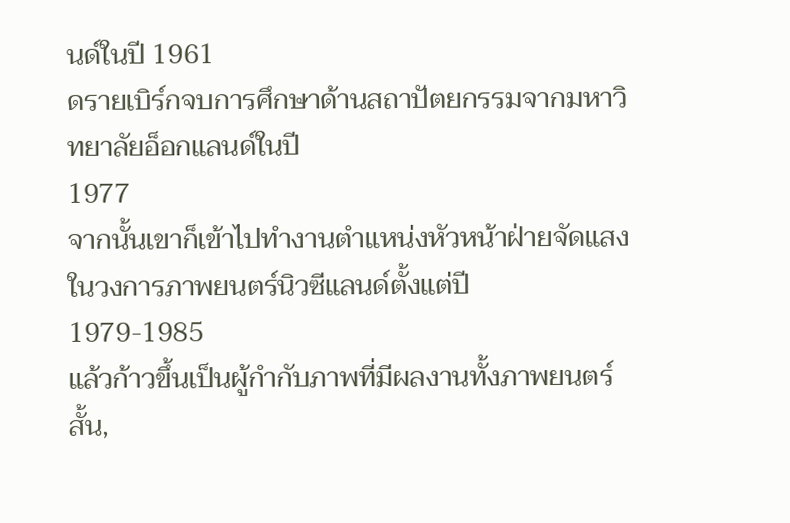นด์ในปี 1961
ดรายเบิร์กจบการศึกษาด้านสถาปัตยกรรมจากมหาวิทยาลัยอ็อกแลนด์ในปี
1977
จากนั้นเขาก็เข้าไปทำงานตำแหน่งหัวหน้าฝ่ายจัดแสงในวงการภาพยนตร์นิวซีแลนด์ตั้งแต่ปี
1979-1985
แล้วก้าวขึ้นเป็นผู้กำกับภาพที่มีผลงานทั้งภาพยนตร์สั้น,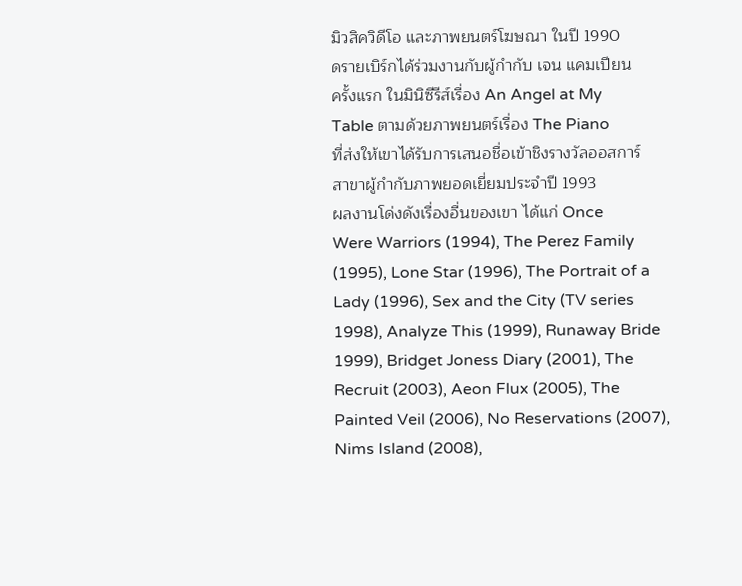มิวสิควิดีโอ และภาพยนตร์โฆษณา ในปี 1990
ดรายเบิร์กได้ร่วมงานกับผู้กำกับ เจน แคมเปียน
ครั้งแรก ในมินิซีรีส์เรื่อง An Angel at My
Table ตามด้วยภาพยนตร์เรื่อง The Piano
ที่ส่งให้เขาได้รับการเสนอชื่อเข้าชิงรางวัลออสการ์
สาขาผู้กำกับภาพยอดเยี่ยมประจำปี 1993
ผลงานโด่งดังเรื่องอื่นของเขา ได้แก่ Once
Were Warriors (1994), The Perez Family
(1995), Lone Star (1996), The Portrait of a
Lady (1996), Sex and the City (TV series
1998), Analyze This (1999), Runaway Bride
1999), Bridget Joness Diary (2001), The
Recruit (2003), Aeon Flux (2005), The
Painted Veil (2006), No Reservations (2007),
Nims Island (2008),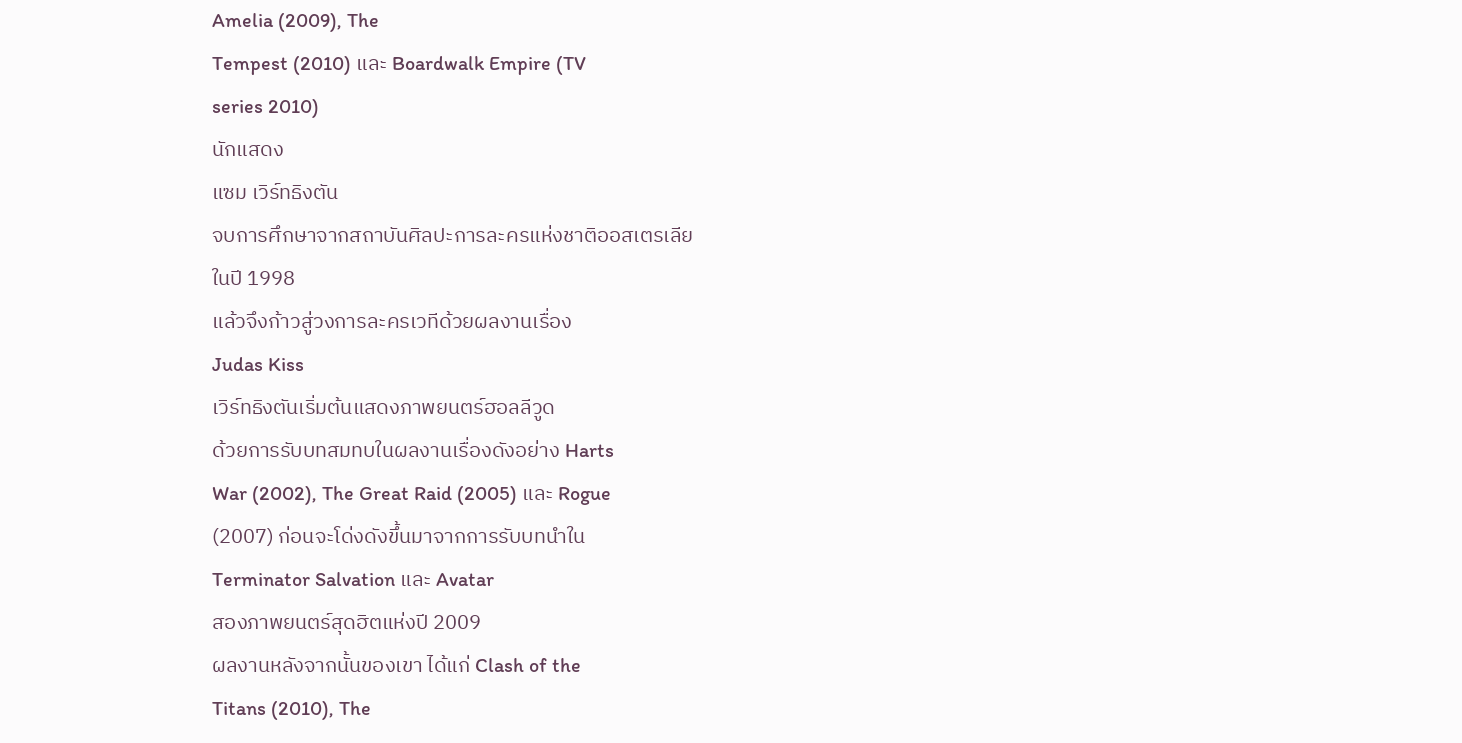Amelia (2009), The
Tempest (2010) และ Boardwalk Empire (TV
series 2010)
นักแสดง
แซม เวิร์ทธิงตัน
จบการศึกษาจากสถาบันศิลปะการละครแห่งชาติออสเตรเลีย
ในปี 1998
แล้วจึงก้าวสู่วงการละครเวทีด้วยผลงานเรื่อง
Judas Kiss
เวิร์ทธิงตันเริ่มต้นแสดงภาพยนตร์ฮอลลีวูด
ด้วยการรับบทสมทบในผลงานเรื่องดังอย่าง Harts
War (2002), The Great Raid (2005) และ Rogue
(2007) ก่อนจะโด่งดังขึ้นมาจากการรับบทนำใน
Terminator Salvation และ Avatar
สองภาพยนตร์สุดฮิตแห่งปี 2009
ผลงานหลังจากนั้นของเขา ได้แก่ Clash of the
Titans (2010), The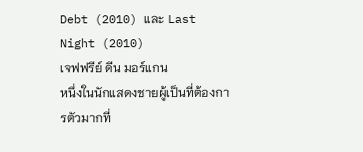Debt (2010) และ Last
Night (2010)
เจฟฟรีย์ ดีน มอร์แกน
หนึ่งในนักแสดงชายผู้เป็นที่ต้องการตัวมากที่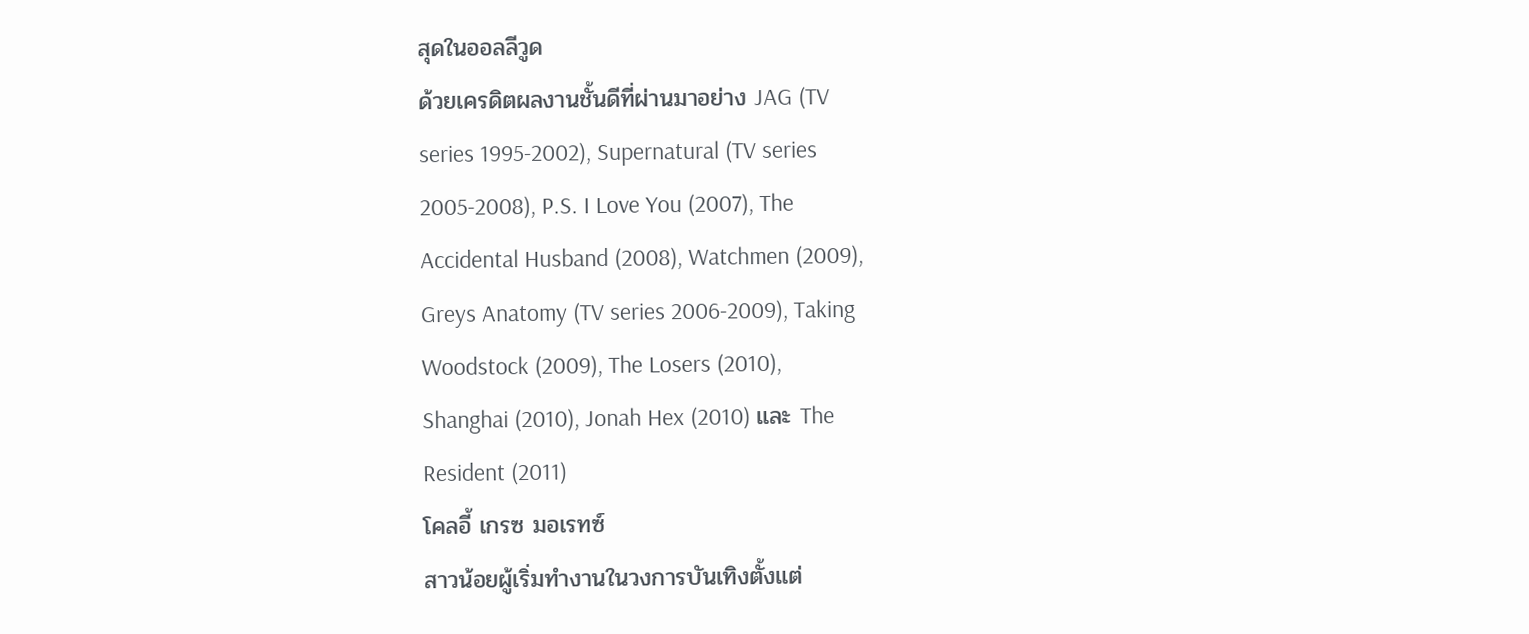สุดในออลลีวูด
ด้วยเครดิตผลงานชั้นดีที่ผ่านมาอย่าง JAG (TV
series 1995-2002), Supernatural (TV series
2005-2008), P.S. I Love You (2007), The
Accidental Husband (2008), Watchmen (2009),
Greys Anatomy (TV series 2006-2009), Taking
Woodstock (2009), The Losers (2010),
Shanghai (2010), Jonah Hex (2010) และ The
Resident (2011)
โคลอี้ เกรซ มอเรทซ์
สาวน้อยผู้เริ่มทำงานในวงการบันเทิงตั้งแต่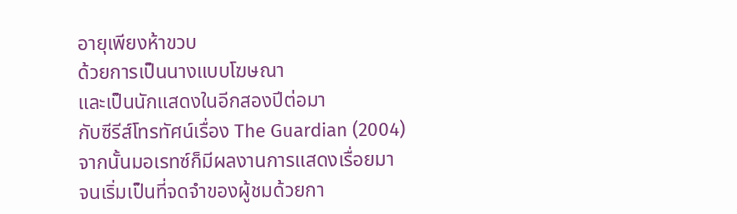อายุเพียงห้าขวบ
ด้วยการเป็นนางแบบโฆษณา
และเป็นนักแสดงในอีกสองปีต่อมา
กับซีรีส์โทรทัศน์เรื่อง The Guardian (2004)
จากนั้นมอเรทซ์ก็มีผลงานการแสดงเรื่อยมา
จนเริ่มเป็นที่จดจำของผู้ชมด้วยกา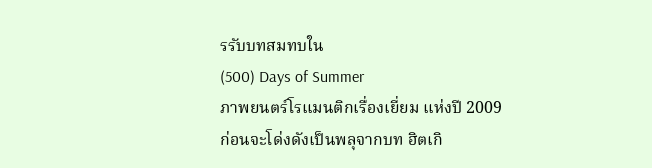รรับบทสมทบใน
(500) Days of Summer
ภาพยนตร์โรแมนติกเรื่องเยี่ยม แห่งปี 2009
ก่อนจะโด่งดังเป็นพลุจากบท ฮิตเกิ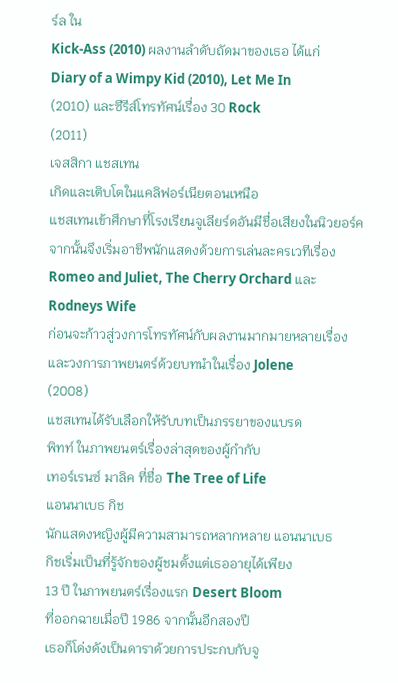ร์ล ใน
Kick-Ass (2010) ผลงานลำดับถัดมาของเธอ ได้แก่
Diary of a Wimpy Kid (2010), Let Me In
(2010) และซีรีส์โทรทัศน์เรื่อง 30 Rock
(2011)
เจสสิกา แชสเทน
เกิดและเติบโตในแคลิฟอร์เนียตอนเหนือ
แชสเทนเข้าศึกษาที่โรงเรียนจูเลียร์ดอันมีชื่อเสียงในนิวยอร์ค
จากนั้นจึงเริ่มอาชีพนักแสดงด้วยการเล่นละครเวทีเรื่อง
Romeo and Juliet, The Cherry Orchard และ
Rodneys Wife
ก่อนจะก้าวสู่วงการโทรทัศน์กับผลงานมากมายหลายเรื่อง
และวงการภาพยนตร์ด้วยบทนำในเรื่อง Jolene
(2008)
แชสเทนได้รับเลือกให้รับบทเป็นภรรยาของแบรด
พิทท์ ในภาพยนตร์เรื่องล่าสุดของผู้กำกับ
เทอร์เรนซ์ มาลิค ที่ชื่อ The Tree of Life
แอนนาเบธ กิช
นักแสดงหญิงผู้มีความสามารถหลากหลาย แอนนาเบธ
กิชเริ่มเป็นที่รู้จักของผู้ชมตั้งแต่เธออายุได้เพียง
13 ปี ในภาพยนตร์เรื่องแรก Desert Bloom
ที่ออกฉายเมื่อปี 1986 จากนั้นอีกสองปี
เธอก็โด่งดังเป็นดาราด้วยการประกบกับจู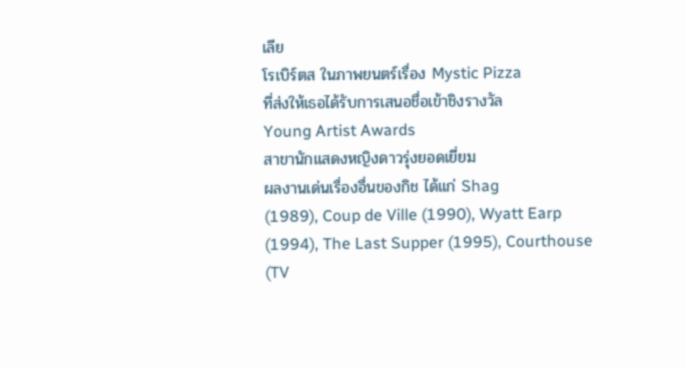เลีย
โรเบิร์ตส ในภาพยนตร์เรื่อง Mystic Pizza
ที่ส่งให้เธอได้รับการเสนอชื่อเข้าชิงรางวัล
Young Artist Awards
สาขานักแสดงหญิงดาวรุ่งยอดเยี่ยม
ผลงานเด่นเรื่องอื่นของกิช ได้แก่ Shag
(1989), Coup de Ville (1990), Wyatt Earp
(1994), The Last Supper (1995), Courthouse
(TV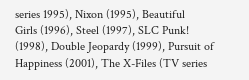series 1995), Nixon (1995), Beautiful
Girls (1996), Steel (1997), SLC Punk!
(1998), Double Jeopardy (1999), Pursuit of
Happiness (2001), The X-Files (TV series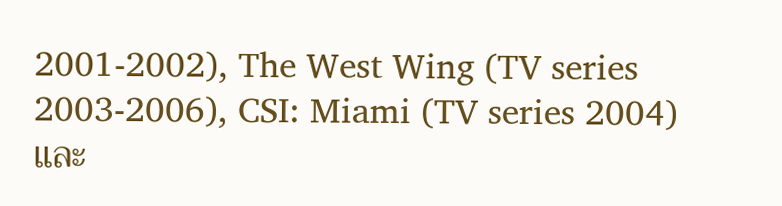2001-2002), The West Wing (TV series
2003-2006), CSI: Miami (TV series 2004) และ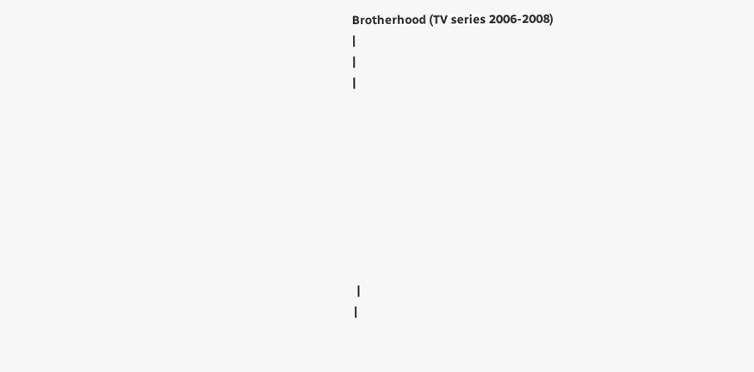Brotherhood (TV series 2006-2008)
|
|
|









 |
|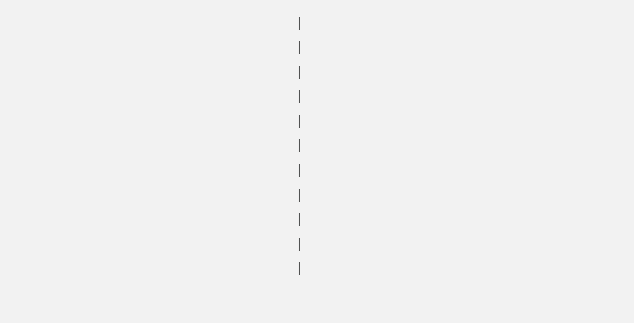|
|
|
|
|
|
|
|
|
|
|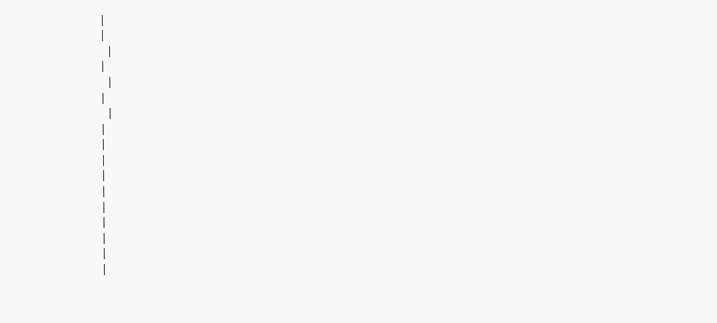|
|
 |
|
 |
|
 |
|
|
|
|
|
|
|
|
|
|